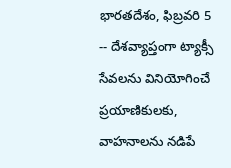భారతదేశం, ఫిబ్రవరి 5 -- దేశవ్యాప్తంగా ట్యాక్సీ సేవలను వినియోగించే ప్రయాణికులకు, వాహనాలను నడిపే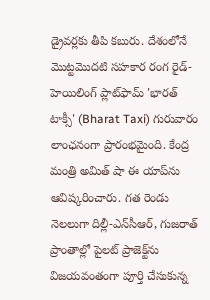డ్రైవర్లకు తీపి కబురు. దేశంలోనే మొట్టమొదటి సహకార రంగ రైడ్-హెయిలింగ్ ప్లాట్‌ఫామ్ 'భారత్ టాక్సీ' (Bharat Taxi) గురువారం లాంఛనంగా ప్రారంభమైంది. కేంద్ర మంత్రి అమిత్ షా ఈ యాప్‌ను ఆవిష్కరించారు. గత రెండు నెలలుగా దిల్లీ-ఎన్‌సీఆర్, గుజరాత్ ప్రాంతాల్లో పైలట్ ప్రాజెక్ట్‌ను విజయవంతంగా పూర్తి చేసుకున్న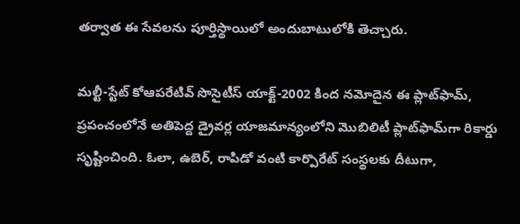తర్వాత ఈ సేవలను పూర్తిస్థాయిలో అందుబాటులోకి తెచ్చారు.

మల్టీ-స్టేట్ కోఆపరేటివ్ సొసైటీస్ యాక్ట్-2002 కింద నమోదైన ఈ ప్లాట్‌ఫామ్, ప్రపంచంలోనే అతిపెద్ద డ్రైవర్ల యాజమాన్యంలోని మొబిలిటీ ప్లాట్‌ఫామ్‌గా రికార్డు సృష్టించింది. ఓలా, ఉబెర్, రాపిడో వంటి కార్పొరేట్ సంస్థలకు దీటుగా,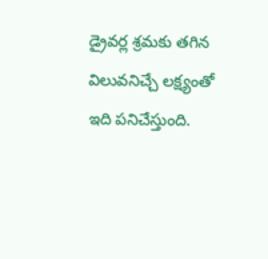డ్రైవర్ల శ్రమకు తగిన విలువనిచ్చే లక్ష్యంతో ఇది పనిచేస్తుంది.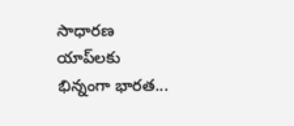సాధారణ యాప్‌లకు భిన్నంగా భారత...